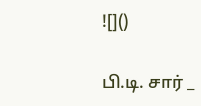![]()

பி.டி. சார் _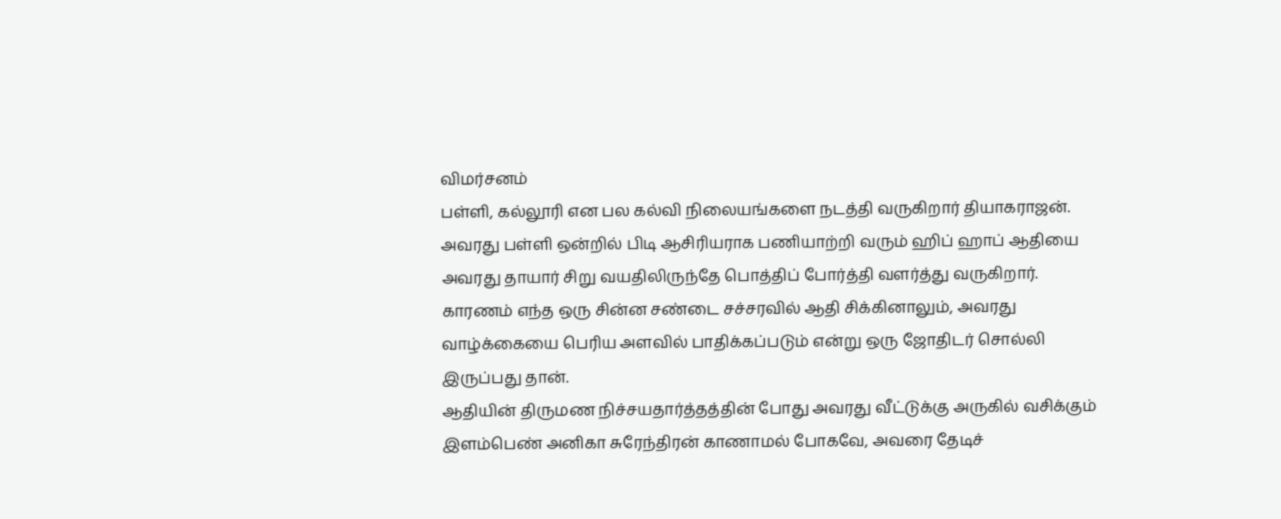விமர்சனம்
பள்ளி, கல்லூரி என பல கல்வி நிலையங்களை நடத்தி வருகிறார் தியாகராஜன்.
அவரது பள்ளி ஒன்றில் பிடி ஆசிரியராக பணியாற்றி வரும் ஹிப் ஹாப் ஆதியை அவரது தாயார் சிறு வயதிலிருந்தே பொத்திப் போர்த்தி வளர்த்து வருகிறார்.
காரணம் எந்த ஒரு சின்ன சண்டை சச்சரவில் ஆதி சிக்கினாலும், அவரது வாழ்க்கையை பெரிய அளவில் பாதிக்கப்படும் என்று ஒரு ஜோதிடர் சொல்லி இருப்பது தான்.
ஆதியின் திருமண நிச்சயதார்த்தத்தின் போது அவரது வீட்டுக்கு அருகில் வசிக்கும் இளம்பெண் அனிகா சுரேந்திரன் காணாமல் போகவே, அவரை தேடிச்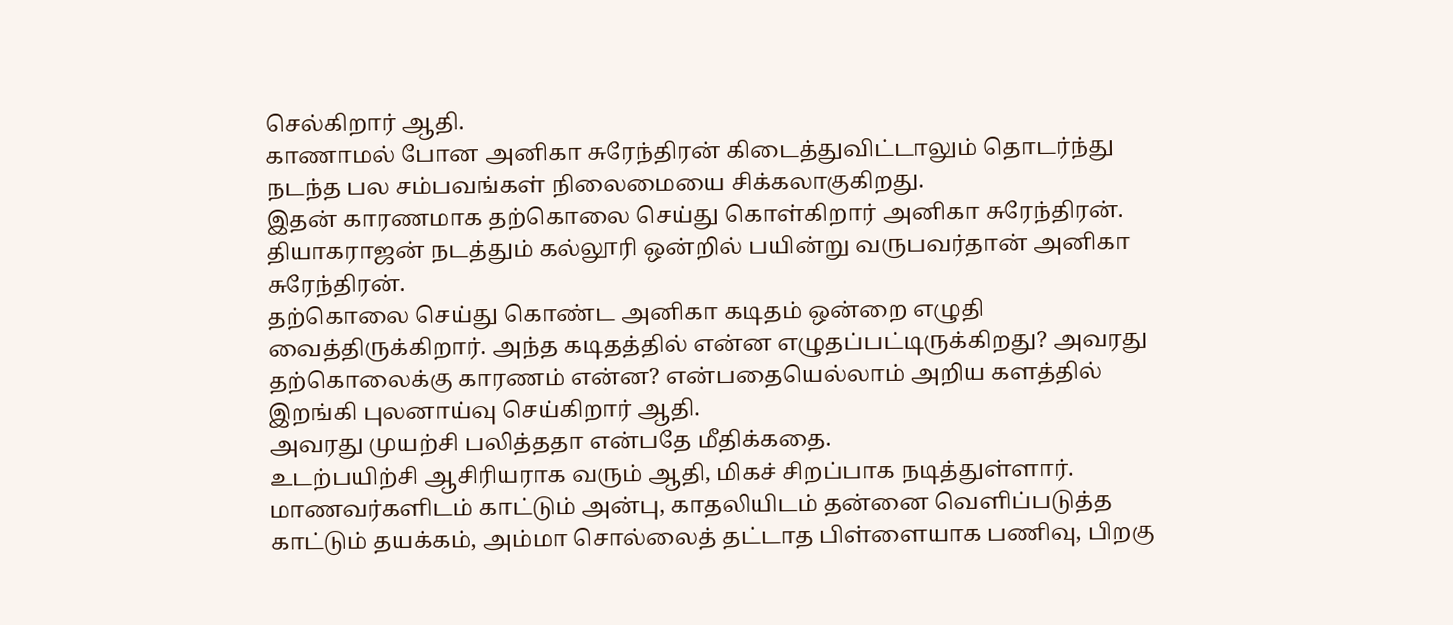செல்கிறார் ஆதி.
காணாமல் போன அனிகா சுரேந்திரன் கிடைத்துவிட்டாலும் தொடர்ந்து நடந்த பல சம்பவங்கள் நிலைமையை சிக்கலாகுகிறது.
இதன் காரணமாக தற்கொலை செய்து கொள்கிறார் அனிகா சுரேந்திரன்.
தியாகராஜன் நடத்தும் கல்லூரி ஒன்றில் பயின்று வருபவர்தான் அனிகா சுரேந்திரன்.
தற்கொலை செய்து கொண்ட அனிகா கடிதம் ஒன்றை எழுதி வைத்திருக்கிறார். அந்த கடிதத்தில் என்ன எழுதப்பட்டிருக்கிறது? அவரது தற்கொலைக்கு காரணம் என்ன? என்பதையெல்லாம் அறிய களத்தில் இறங்கி புலனாய்வு செய்கிறார் ஆதி.
அவரது முயற்சி பலித்ததா என்பதே மீதிக்கதை.
உடற்பயிற்சி ஆசிரியராக வரும் ஆதி, மிகச் சிறப்பாக நடித்துள்ளார். மாணவர்களிடம் காட்டும் அன்பு, காதலியிடம் தன்னை வெளிப்படுத்த காட்டும் தயக்கம், அம்மா சொல்லைத் தட்டாத பிள்ளையாக பணிவு, பிறகு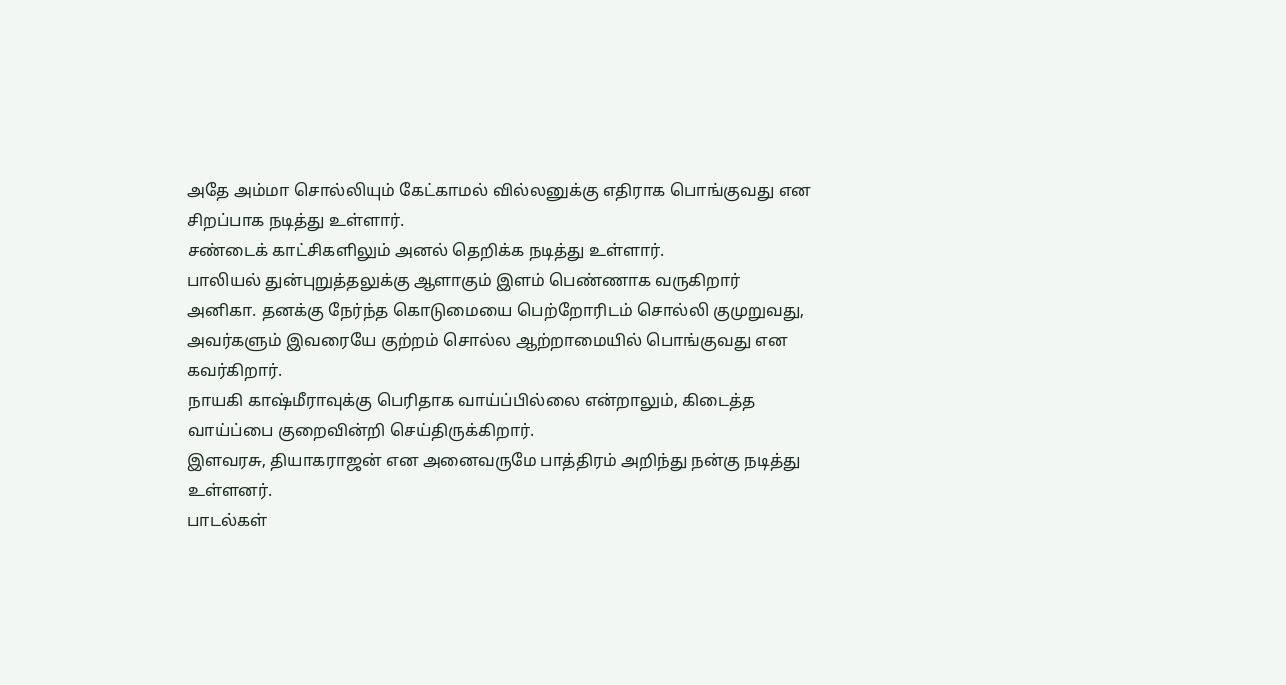அதே அம்மா சொல்லியும் கேட்காமல் வில்லனுக்கு எதிராக பொங்குவது என சிறப்பாக நடித்து உள்ளார்.
சண்டைக் காட்சிகளிலும் அனல் தெறிக்க நடித்து உள்ளார்.
பாலியல் துன்புறுத்தலுக்கு ஆளாகும் இளம் பெண்ணாக வருகிறார் அனிகா. தனக்கு நேர்ந்த கொடுமையை பெற்றோரிடம் சொல்லி குமுறுவது, அவர்களும் இவரையே குற்றம் சொல்ல ஆற்றாமையில் பொங்குவது என கவர்கிறார்.
நாயகி காஷ்மீராவுக்கு பெரிதாக வாய்ப்பில்லை என்றாலும், கிடைத்த வாய்ப்பை குறைவின்றி செய்திருக்கிறார்.
இளவரசு, தியாகராஜன் என அனைவருமே பாத்திரம் அறிந்து நன்கு நடித்து உள்ளனர்.
பாடல்கள்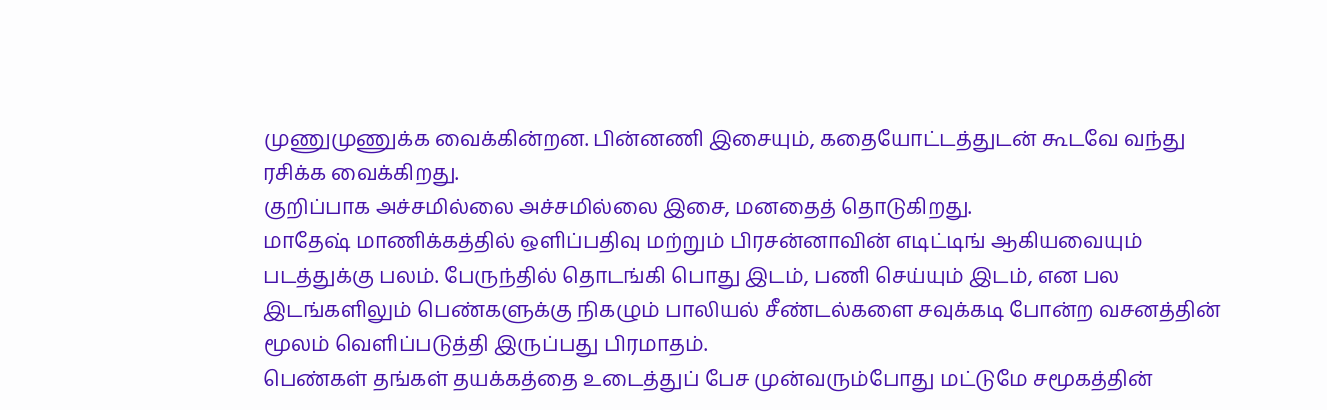முணுமுணுக்க வைக்கின்றன. பின்னணி இசையும், கதையோட்டத்துடன் கூடவே வந்து ரசிக்க வைக்கிறது.
குறிப்பாக அச்சமில்லை அச்சமில்லை இசை, மனதைத் தொடுகிறது.
மாதேஷ் மாணிக்கத்தில் ஒளிப்பதிவு மற்றும் பிரசன்னாவின் எடிட்டிங் ஆகியவையும் படத்துக்கு பலம். பேருந்தில் தொடங்கி பொது இடம், பணி செய்யும் இடம், என பல இடங்களிலும் பெண்களுக்கு நிகழும் பாலியல் சீண்டல்களை சவுக்கடி போன்ற வசனத்தின் மூலம் வெளிப்படுத்தி இருப்பது பிரமாதம்.
பெண்கள் தங்கள் தயக்கத்தை உடைத்துப் பேச முன்வரும்போது மட்டுமே சமூகத்தின்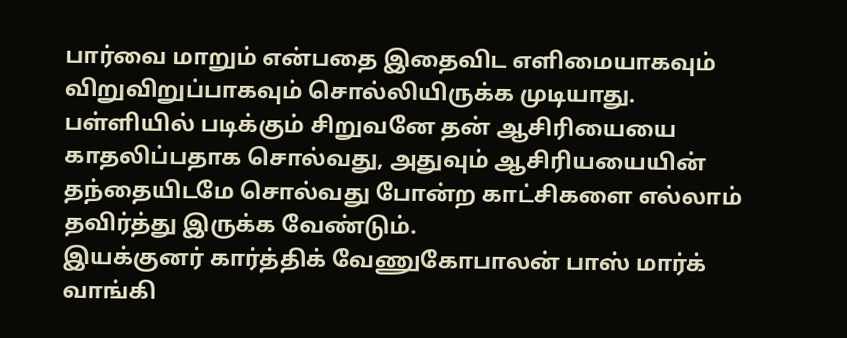பார்வை மாறும் என்பதை இதைவிட எளிமையாகவும் விறுவிறுப்பாகவும் சொல்லியிருக்க முடியாது. பள்ளியில் படிக்கும் சிறுவனே தன் ஆசிரியையை காதலிப்பதாக சொல்வது, அதுவும் ஆசிரியயையின் தந்தையிடமே சொல்வது போன்ற காட்சிகளை எல்லாம் தவிர்த்து இருக்க வேண்டும்.
இயக்குனர் கார்த்திக் வேணுகோபாலன் பாஸ் மார்க் வாங்கி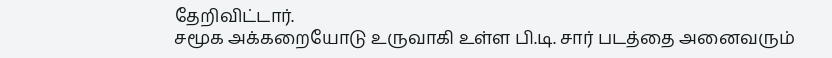தேறிவிட்டார்.
சமூக அக்கறையோடு உருவாகி உள்ள பி.டி. சார் படத்தை அனைவரும்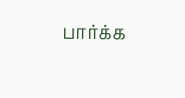பார்க்க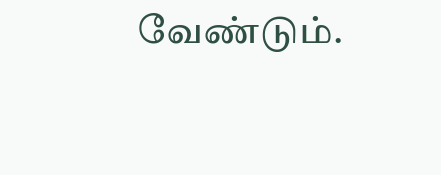வேண்டும்.